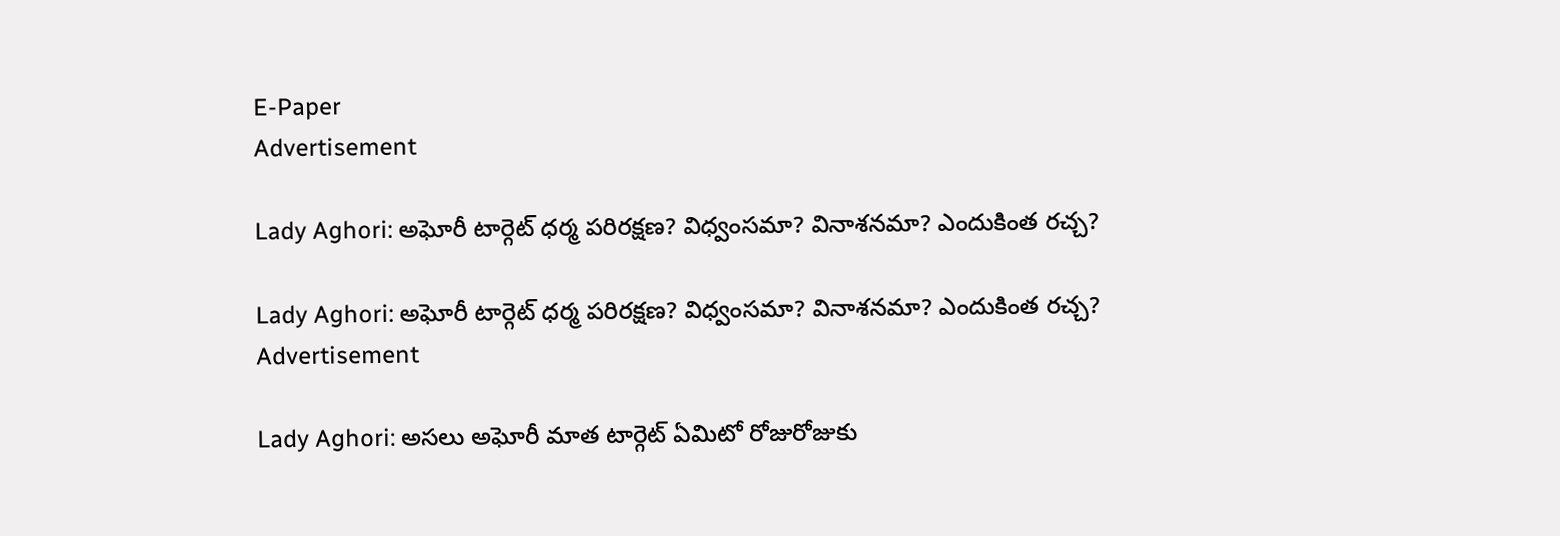E-Paper
Advertisement

Lady Aghori: అఘోరీ టార్గెట్ ధర్మ పరిరక్షణ? విధ్వంసమా? వినాశనమా? ఎందుకింత రచ్చ?

Lady Aghori: అఘోరీ టార్గెట్ ధర్మ పరిరక్షణ? విధ్వంసమా? వినాశనమా? ఎందుకింత రచ్చ?
Advertisement

Lady Aghori: అసలు అఘోరీ మాత టార్గెట్ ఏమిటో రోజురోజుకు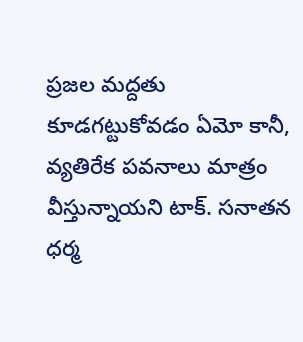ప్రజల మద్దతు కూడగట్టుకోవడం ఏమో కానీ, వ్యతిరేక పవనాలు మాత్రం వీస్తున్నాయని టాక్. సనాతన ధర్మ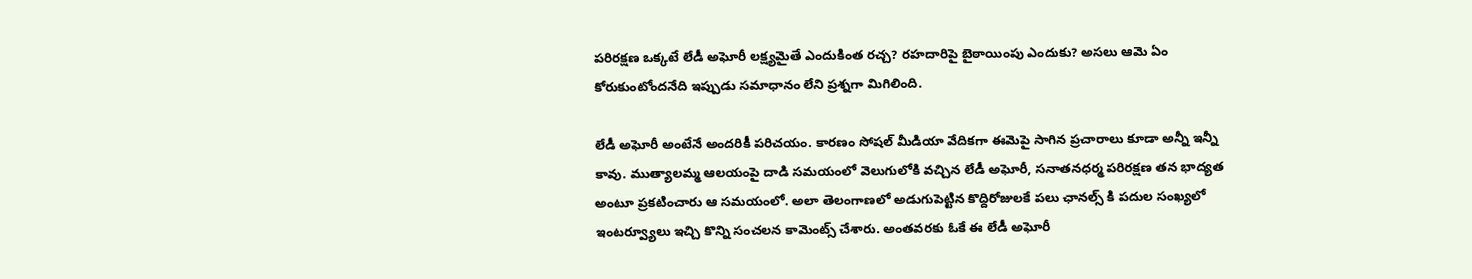పరిరక్షణ ఒక్కటే లేడీ అఘోరీ లక్ష్యమైతే ఎందుకింత రచ్చ? రహదారిపై బైఠాయింపు ఎందుకు? అసలు ఆమె ఏం కోరుకుంటోందనేది ఇప్పుడు సమాధానం లేని ప్రశ్నగా మిగిలింది.

లేడీ అఘోరీ అంటేనే అందరికీ పరిచయం. కారణం సోషల్ మీడియా వేదికగా ఈమెపై సాగిన ప్రచారాలు కూడా అన్నీ ఇన్నీ కావు. ముత్యాలమ్మ ఆలయంపై దాడి సమయంలో వెలుగులోకి వచ్చిన లేడీ అఘోరీ, సనాతనధర్మ పరిరక్షణ తన భాద్యత అంటూ ప్రకటించారు ఆ సమయంలో. అలా తెలంగాణలో అడుగుపెట్టిన కొద్దిరోజులకే పలు ఛానల్స్ కి పదుల సంఖ్యలో ఇంటర్వ్యూలు ఇచ్చి కొన్ని సంచలన కామెంట్స్ చేశారు. అంతవరకు ఓకే ఈ లేడీ అఘోరీ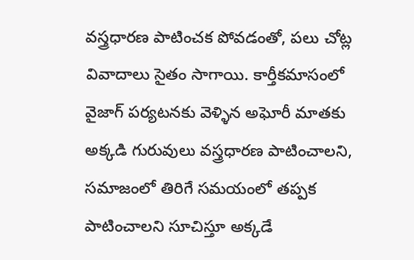వస్త్రధారణ పాటించక పోవడంతో, పలు చోట్ల వివాదాలు సైతం సాగాయి. కార్తీకమాసంలో వైజాగ్ పర్యటనకు వెళ్ళిన అఘోరీ మాతకు అక్కడి గురువులు వస్త్రధారణ పాటించాలని, సమాజంలో తిరిగే సమయంలో తప్పక పాటించాలని సూచిస్తూ అక్కడే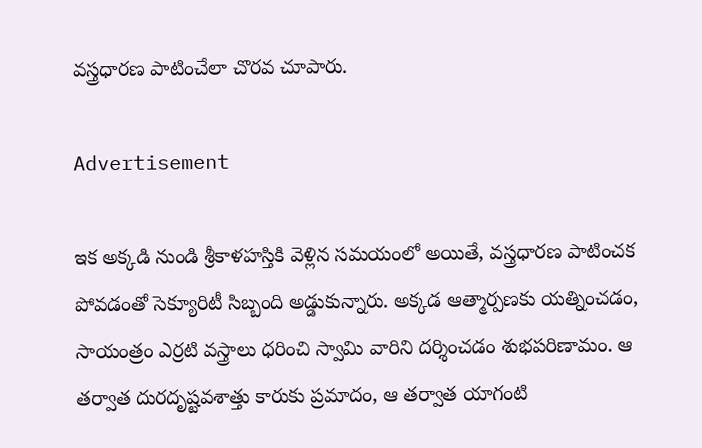వస్త్రధారణ పాటించేలా చొరవ చూపారు.

Advertisement

ఇక అక్కడి నుండి శ్రీకాళహస్తికి వెళ్లిన సమయంలో అయితే, వస్త్రధారణ పాటించక పోవడంతో సెక్యూరిటీ సిబ్బంది అడ్డుకున్నారు. అక్కడ ఆత్మార్పణకు యత్నించడం, సాయంత్రం ఎర్రటి వస్త్రాలు ధరించి స్వామి వారిని దర్శించడం శుభపరిణామం. ఆ తర్వాత దురదృష్టవశాత్తు కారుకు ప్రమాదం, ఆ తర్వాత యాగంటి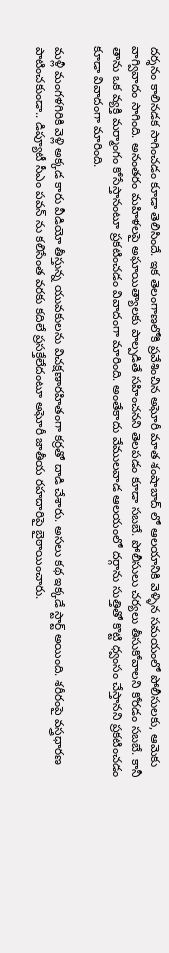దర్శనం కాలినడక సాగించడం కూడా తెలిసిందే. ఇక తెలంగాణలోకి ప్రవేశించిన అఘోరీ మాత శంషాబాద్ లో ఆలయానికి వెళ్ళిన సమయంలో పోలీసులకు, ఆమెకు వాగ్వివాదం సాగింది. అనంతరం మహిళలపై అఘాయిత్యాలకు పాల్పడితే సహించనని తెలపడం కూడా సబబే. పోలీసులు చర్యలు తీసుకోవాలని కోరడం సబబే. కానీ తాను ఒక వ్యక్తి మర్మాంగం కోసేస్తానంటూ ప్రకటించడం వివాదంగా మారింది. అంతేకాదు వేములవాడ ఆలయంలో దర్గాను సుత్తితో కొట్టి ధ్వంసం చేస్తానని ప్రకటించడం కూడా వివాదంగా మారింది.

మళ్లీ మంగళగిరికి వెళ్లి అక్కడ కారు వీడియో తీస్తున్న యువకులను విచక్షణారహితంగా కర్రతో దాడి చేశారు. అసలు కథ ఇక్కడే స్టార్ట్ అయింది. శరీరంపై వస్త్రధారణ పాటించకుండా.. డిప్యూటీ సీఎం పవన్ ను కలిసేంత వరకు కదిలే ప్రసక్తేలేదంటూ అఘోరీ జాతీయ రహదారిపై బైఠాయించారు.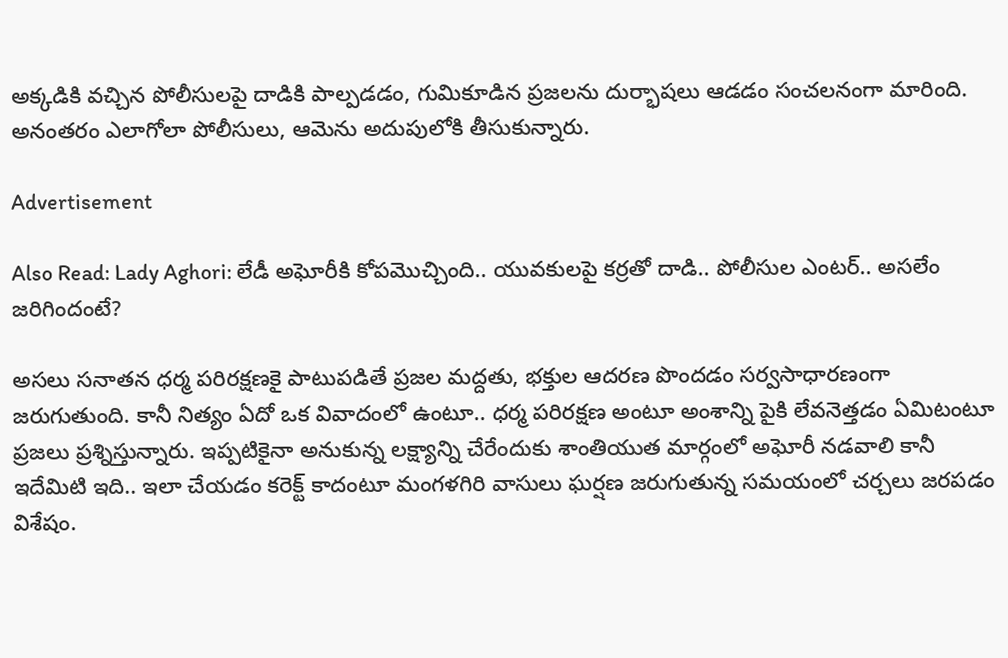అక్కడికి వచ్చిన పోలీసులపై దాడికి పాల్పడడం, గుమికూడిన ప్రజలను దుర్భాషలు ఆడడం సంచలనంగా మారింది. అనంతరం ఎలాగోలా పోలీసులు, ఆమెను అదుపులోకి తీసుకున్నారు.

Advertisement

Also Read: Lady Aghori: లేడీ అఘోరీకి కోపమొచ్చింది.. యువకులపై కర్రతో దాడి.. పోలీసుల ఎంటర్.. అసలేం జరిగిందంటే?

అసలు సనాతన ధర్మ పరిరక్షణకై పాటుపడితే ప్రజల మద్దతు, భక్తుల ఆదరణ పొందడం సర్వసాధారణంగా జరుగుతుంది. కానీ నిత్యం ఏదో ఒక వివాదంలో ఉంటూ.. ధర్మ పరిరక్షణ అంటూ అంశాన్ని పైకి లేవనెత్తడం ఏమిటంటూ ప్రజలు ప్రశ్నిస్తున్నారు. ఇప్పటికైనా అనుకున్న లక్ష్యాన్ని చేరేందుకు శాంతియుత మార్గంలో అఘోరీ నడవాలి కానీ ఇదేమిటి ఇది.. ఇలా చేయడం కరెక్ట్ కాదంటూ మంగళగిరి వాసులు ఘర్షణ జరుగుతున్న సమయంలో చర్చలు జరపడం విశేషం.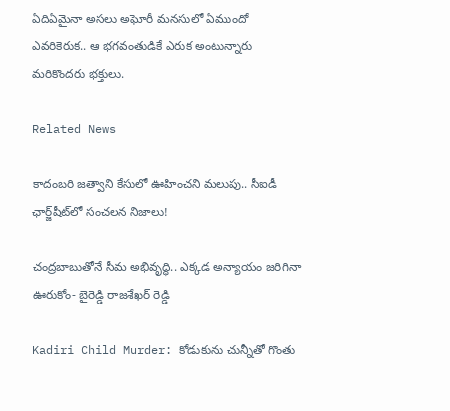ఏదిఏమైనా అసలు అఘోరీ మనసులో ఏముందో ఎవరికెరుక.. ఆ భగవంతుడికే ఎరుక అంటున్నారు మరికొందరు భక్తులు.

Related News

కాదంబరి జత్వాని కేసులో ఊహించని మలుపు.. సీఐడీ ఛార్జ్‌షీట్‌లో సంచలన నిజాలు!

చంద్రబాబుతోనే సీమ అభివృద్ధి.. ఎక్కడ అన్యాయం జరిగినా ఊరుకోం- బైరెడ్డి రాజశేఖర్ రెడ్డి

Kadiri Child Murder: కోడుకును చున్నీతో గొంతు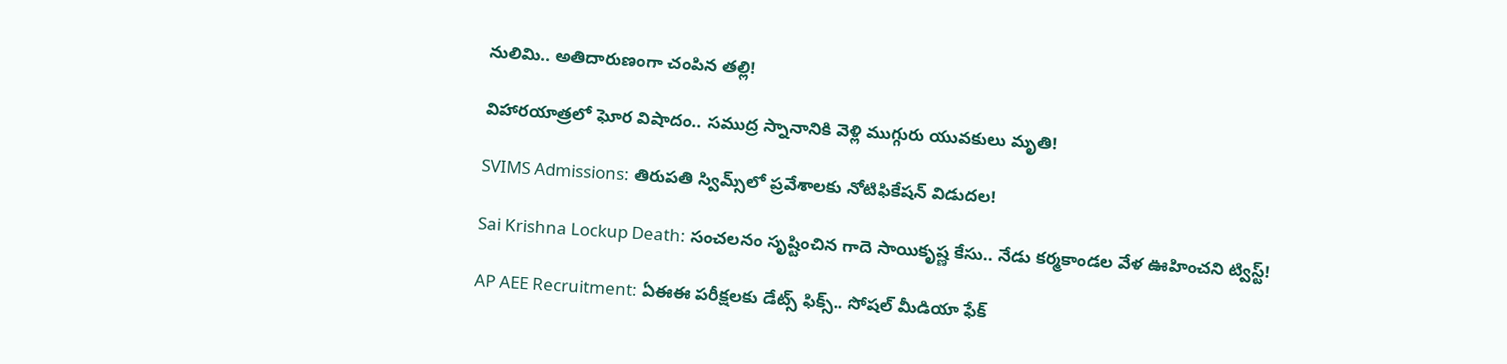నులిమి.. అతిదారుణంగా చంపిన తల్లి!

విహారయాత్రలో ఘోర విషాదం.. సముద్ర స్నానానికి వెళ్లి ముగ్గురు యువకులు మృతి!

SVIMS Admissions: తిరుపతి స్విమ్స్‌లో ప్రవేశాలకు నోటిఫికేషన్ విడుదల!

Sai Krishna Lockup Death: సంచలనం సృష్టించిన గాదె సాయికృష్ణ కేసు.. నేడు కర్మకాండల వేళ ఊహించని ట్విస్ట్!

AP AEE Recruitment: ఏఈఈ పరీక్షలకు డేట్స్ ఫిక్స్.. సోషల్ మీడియా ఫేక్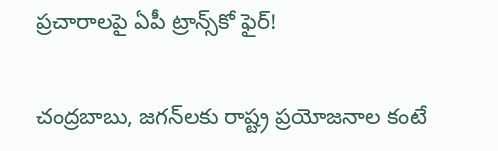ప్రచారాలపై ఏపీ ట్రాన్స్‌కో ఫైర్!

చంద్రబాబు, జగన్‌లకు రాష్ట్ర ప్రయోజనాల కంటే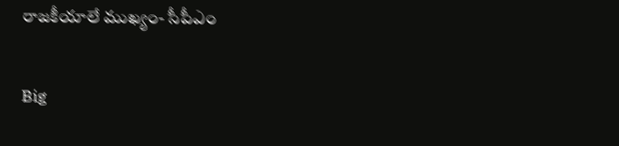రాజకీయాలే ముఖ్యం- సీపీఎం

Big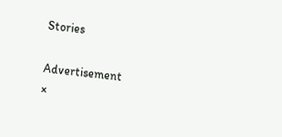Stories

Advertisement
×